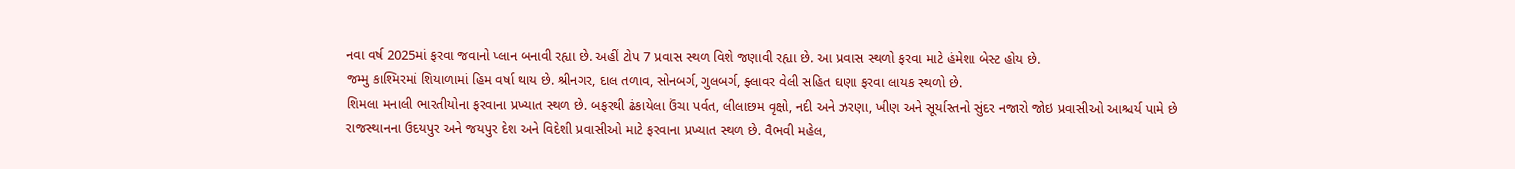નવા વર્ષ 2025માં ફરવા જવાનો પ્લાન બનાવી રહ્યા છે. અહીં ટોપ 7 પ્રવાસ સ્થળ વિશે જણાવી રહ્યા છે. આ પ્રવાસ સ્થળો ફરવા માટે હંમેશા બેસ્ટ હોય છે.
જમ્મુ કાશ્મિરમાં શિયાળામાં હિમ વર્ષા થાય છે. શ્રીનગર, દાલ તળાવ, સોનબર્ગ, ગુલબર્ગ, ફ્લાવર વેલી સહિત ઘણા ફરવા લાયક સ્થળો છે.
શિમલા મનાલી ભારતીયોના ફરવાના પ્રખ્યાત સ્થળ છે. બફરથી ઢંકાયેલા ઉંચા પર્વત, લીલાછમ વૃક્ષો, નદી અને ઝરણા, ખીણ અને સૂર્યાસ્તનો સુંદર નજારો જોઇ પ્રવાસીઓ આશ્ચર્ય પામે છે
રાજસ્થાનના ઉદયપુર અને જયપુર દેશ અને વિદેશી પ્રવાસીઓ માટે ફરવાના પ્રખ્યાત સ્થળ છે. વૈભવી મહેલ,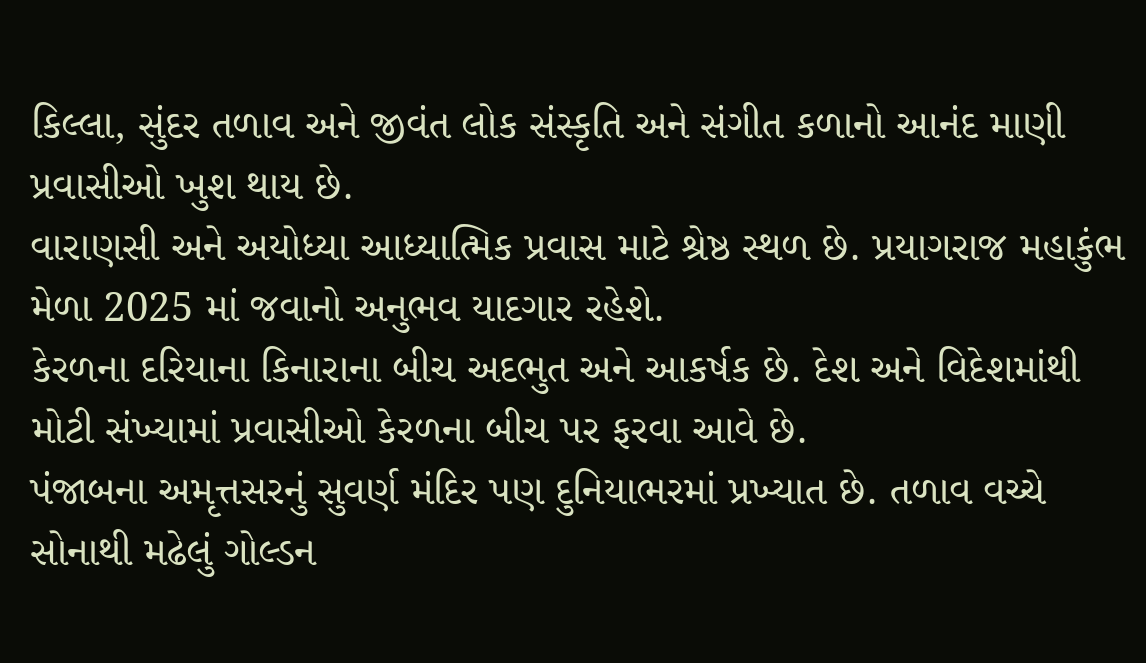કિલ્લા, સુંદર તળાવ અને જીવંત લોક સંસ્કૃતિ અને સંગીત કળાનો આનંદ માણી પ્રવાસીઓ ખુશ થાય છે.
વારાણસી અને અયોધ્યા આધ્યાત્મિક પ્રવાસ માટે શ્રેષ્ઠ સ્થળ છે. પ્રયાગરાજ મહાકુંભ મેળા 2025 માં જવાનો અનુભવ યાદગાર રહેશે.
કેરળના દરિયાના કિનારાના બીચ અદભુત અને આકર્ષક છે. દેશ અને વિદેશમાંથી મોટી સંખ્યામાં પ્રવાસીઓ કેરળના બીચ પર ફરવા આવે છે.
પંજાબના અમૃત્તસરનું સુવર્ણ મંદિર પણ દુનિયાભરમાં પ્રખ્યાત છે. તળાવ વચ્ચે સોનાથી મઢેલું ગોલ્ડન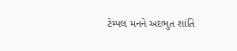ટેમ્પલ મનને અદભુત શાંતિ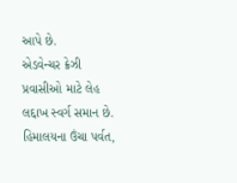આપે છે.
એડવેન્ચર ક્રેઝી પ્રવાસીઓ માટે લેહ લદ્દાખ સ્વર્ગ સમાન છે. હિમાલયના ઉંચા પર્વત,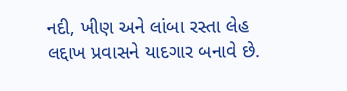નદી, ખીણ અને લાંબા રસ્તા લેહ લદ્દાખ પ્રવાસને યાદગાર બનાવે છે.